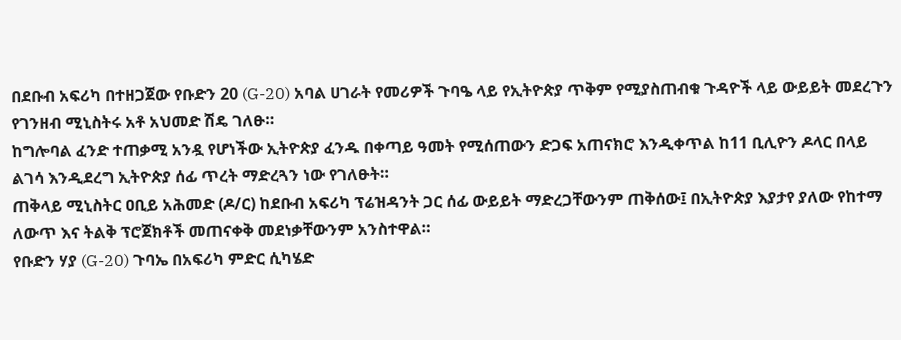በደቡብ አፍሪካ በተዘጋጀው የቡድን 20 (G-20) አባል ሀገራት የመሪዎች ጉባዔ ላይ የኢትዮጵያ ጥቅም የሚያስጠብቁ ጉዳዮች ላይ ውይይት መደረጉን የገንዘብ ሚኒስትሩ አቶ አህመድ ሽዴ ገለፁ።
ከግሎባል ፈንድ ተጠቃሚ አንዷ የሆነችው ኢትዮጵያ ፈንዱ በቀጣይ ዓመት የሚሰጠውን ድጋፍ አጠናክሮ እንዲቀጥል ከ11 ቢሊዮን ዶላር በላይ ልገሳ እንዲደረግ ኢትዮጵያ ሰፊ ጥረት ማድረጓን ነው የገለፁት።
ጠቅላይ ሚኒስትር ዐቢይ አሕመድ (ዶ/ር) ከደቡብ አፍሪካ ፕሬዝዳንት ጋር ሰፊ ውይይት ማድረጋቸውንም ጠቅሰው፤ በኢትዮጵያ እያታየ ያለው የከተማ ለውጥ እና ትልቅ ፕሮጀክቶች መጠናቀቅ መደነቃቸውንም አንስተዋል።
የቡድን ሃያ (G-20) ጉባኤ በአፍሪካ ምድር ሲካሄድ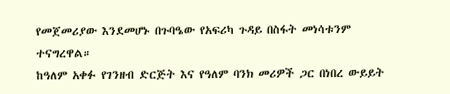የመጀመሪያው እንደመሆኑ በጉባዔው የአፍሪካ ጉዳይ በስፋት መነሳቱንም ተናግረዋል።
ከዓለም አቀፉ የገንዘብ ድርጅት እና የዓለም ባንክ መሪዎች ጋር በነበረ ውይይት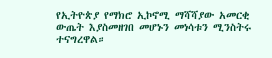የኢትዮጵያ የማክሮ ኢኮኖሚ ማሻሻያው አመርቂ ውጤት እያስመዘገበ መሆኑን መነሳቱን ሚንስትሩ ተናግረዋል።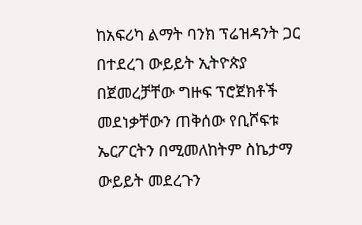ከአፍሪካ ልማት ባንክ ፕሬዝዳንት ጋር በተደረገ ውይይት ኢትዮጵያ በጀመረቻቸው ግዙፍ ፕሮጀክቶች መደነቃቸውን ጠቅሰው የቢሾፍቱ ኤርፖርትን በሚመለከትም ስኬታማ ውይይት መደረጉን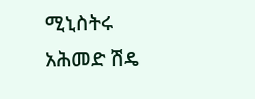ሚኒስትሩ አሕመድ ሽዴ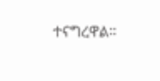ተናግረዋል።